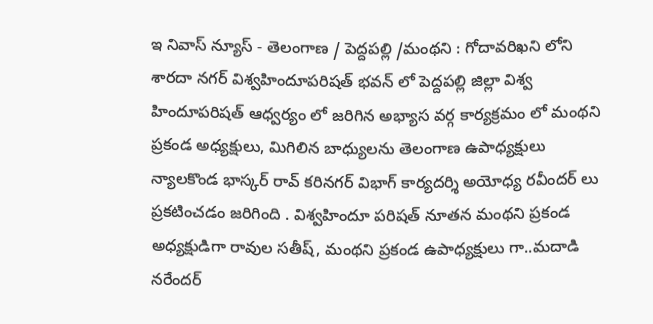ఇ నివాస్ న్యూస్ - తెలంగాణ / పెద్దపల్లి /మంథని : గోదావరిఖని లోని శారదా నగర్ విశ్వహిందూపరిషత్ భవన్ లో పెద్దపల్లి జిల్లా విశ్వ హిందూపరిషత్ ఆధ్వర్యం లో జరిగిన అభ్యాస వర్గ కార్యక్రమం లో మంథని ప్రకండ అధ్యక్షులు, మిగిలిన బాధ్యులను తెలంగాణ ఉపాధ్యక్షులు న్యాలకొండ భాస్కర్ రావ్ కరినగర్ విభాగ్ కార్యదర్శి అయోధ్య రవీందర్ లు ప్రకటించడం జరిగింది . విశ్వహిందూ పరిషత్ నూతన మంథని ప్రకండ అధ్యక్షుడిగా రావుల సతీష్, మంథని ప్రకండ ఉపాధ్యక్షులు గా..మదాడి నరేందర్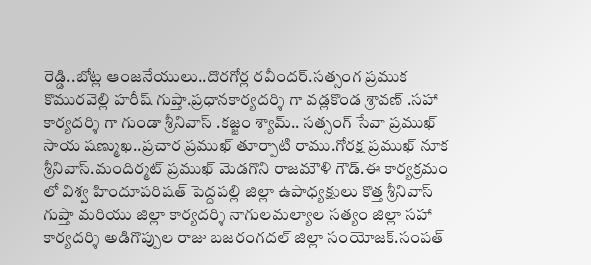రెడ్డి..బోట్ల ఆంజనేయులు..దొరగోర్ల రవీందర్.సత్సంగ ప్రముక కొమురవెల్లి హరీష్ గుప్తా.ప్రధానకార్యదర్శి గా వడ్లకొండ శ్రావణ్ .సహా కార్యదర్శి గా గుండా శ్రీనివాస్ .కజ్జం శ్యామ్.. సత్సంగ్ సేవా ప్రముఖ్ సాయ షణ్ముఖ..ప్రచార ప్రముఖ్ తూర్పాటి రాము.గోరక్ష ప్రముఖ్ నూక శ్రీనివాస్.మందిర్మట్ ప్రముఖ్ మెడగొని రాజమౌళి గౌడ్.ఈ కార్యక్రమం లో విశ్వ హిందూపరిషత్ పెద్దపల్లి జిల్లా ఉపాధ్యక్షులు కొత్త శ్రీనివాస్ గుప్తా మరియు జిల్లా కార్యదర్శి నాగులమల్యాల సత్యం జిల్లా సహా కార్యదర్శి అడిగొప్పుల రాజు బజరంగదల్ జిల్లా సంయోజక్.సంపత్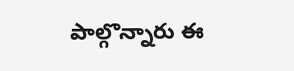పాల్గొన్నారు ఈ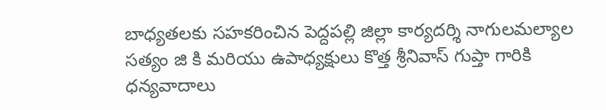బాధ్యతలకు సహకరించిన పెద్దపల్లి జిల్లా కార్యదర్శి నాగులమల్యాల సత్యం జి కి మరియు ఉపాధ్యక్షులు కొత్త శ్రీనివాస్ గుప్తా గారికి ధన్యవాదాలు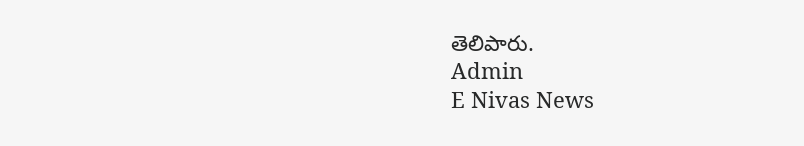తెలిపారు.
Admin
E Nivas News